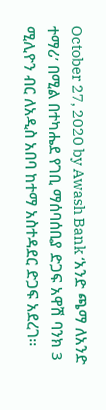October 27, 2020 by Awash Bank ‘አንድ ጫማ ለአንድ ተማሪ’ በሚል በተካሔደ የገቢ ማሰባሰቢያ ድጋፍ አዋሽ ባንክ 3 ሚሊዮን ብር ለአዲስ አበባ ከተማ አስተዳደር ድጋፍ አደረገ፡፡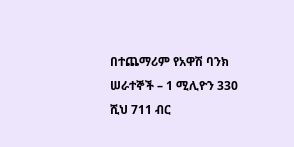በተጨማሪም የአዋሽ ባንክ ሠራተኞች – 1 ሚሊዮን 330 ሺህ 711 ብር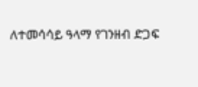ለተመሳሳይ ዓላማ የገንዘብ ድጋፍ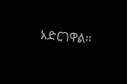አድርገዋል፡፡